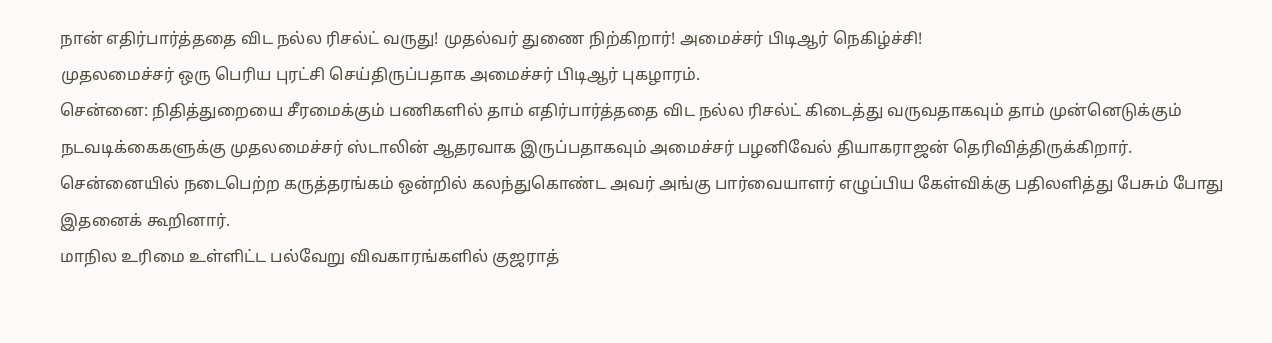நான் எதிர்பார்த்ததை விட நல்ல ரிசல்ட் வருது! முதல்வர் துணை நிற்கிறார்! அமைச்சர் பிடிஆர் நெகிழ்ச்சி!
முதலமைச்சர் ஒரு பெரிய புரட்சி செய்திருப்பதாக அமைச்சர் பிடிஆர் புகழாரம்.
சென்னை: நிதித்துறையை சீரமைக்கும் பணிகளில் தாம் எதிர்பார்த்ததை விட நல்ல ரிசல்ட் கிடைத்து வருவதாகவும் தாம் முன்னெடுக்கும் நடவடிக்கைகளுக்கு முதலமைச்சர் ஸ்டாலின் ஆதரவாக இருப்பதாகவும் அமைச்சர் பழனிவேல் தியாகராஜன் தெரிவித்திருக்கிறார்.
சென்னையில் நடைபெற்ற கருத்தரங்கம் ஒன்றில் கலந்துகொண்ட அவர் அங்கு பார்வையாளர் எழுப்பிய கேள்விக்கு பதிலளித்து பேசும் போது இதனைக் கூறினார்.
மாநில உரிமை உள்ளிட்ட பல்வேறு விவகாரங்களில் குஜராத்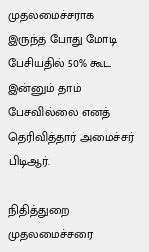முதலமைச்சராக இருந்த போது மோடி பேசியதில் 50% கூட இன்னும் தாம் பேசவில்லை எனத் தெரிவித்தார் அமைச்சர் பிடிஆர்.

நிதித்துறை
முதலமைச்சரை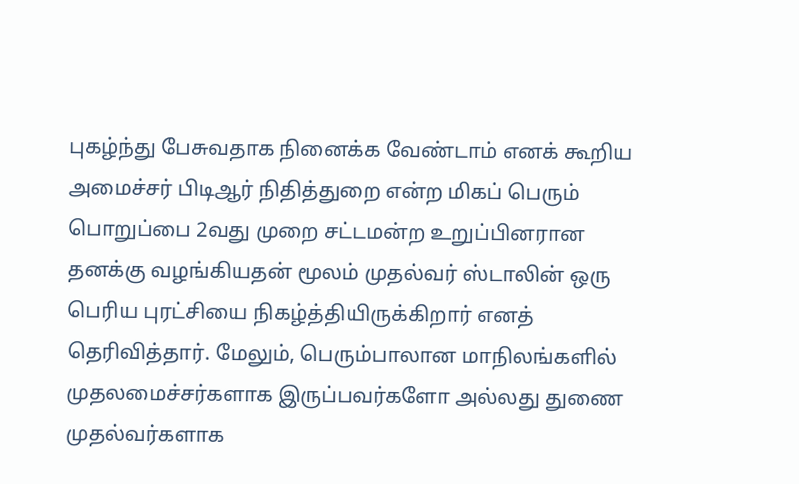புகழ்ந்து பேசுவதாக நினைக்க வேண்டாம் எனக் கூறிய அமைச்சர் பிடிஆர் நிதித்துறை என்ற மிகப் பெரும் பொறுப்பை 2வது முறை சட்டமன்ற உறுப்பினரான தனக்கு வழங்கியதன் மூலம் முதல்வர் ஸ்டாலின் ஒரு பெரிய புரட்சியை நிகழ்த்தியிருக்கிறார் எனத் தெரிவித்தார். மேலும், பெரும்பாலான மாநிலங்களில் முதலமைச்சர்களாக இருப்பவர்களோ அல்லது துணை முதல்வர்களாக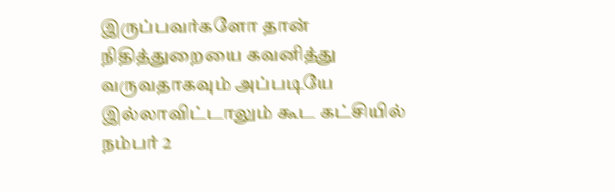இருப்பவர்களோ தான் நிதித்துறையை கவனித்து வருவதாகவும் அப்படியே இல்லாவிட்டாலும் கூட கட்சியில் நம்பர் 2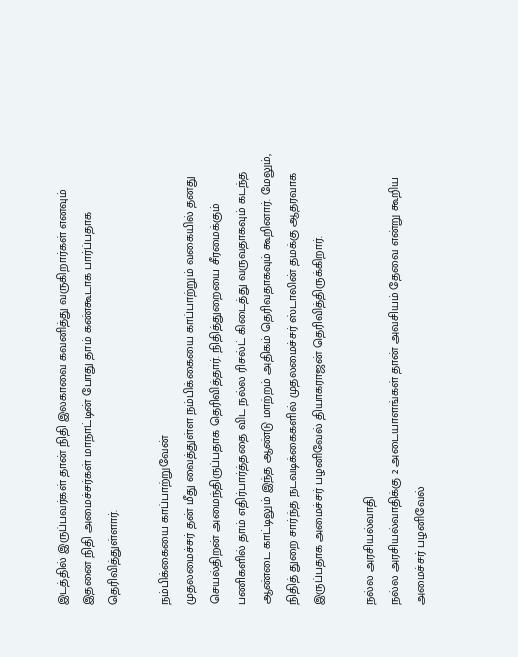இடத்தில் இருப்பவர்கள் தான் நிதி இலகாவை கவனித்து வருகிறார்கள் எனவும் இதனை நிதி அமைச்சர்கள் மாநாட்டின் போது தாம் கண்கூடாக பார்ப்பதாக தெரிவித்துள்ளார்.

நம்பிக்கையை காப்பாற்றுவேன்
முதலமைச்சர் தன் மீது வைத்துள்ள நம்பிக்கையை காப்பாற்றும் வகையில் தனது செயல்திறன் அமைந்திருப்பதாக தெரிவித்தார். நிதித்துறையை சீரமைக்கும் பணிகளில் தாம் எதிர்பார்த்ததை விட நல்ல ரிசல்ட் கிடைத்து வருவதாகவும் கடந்த ஆண்டை காட்டிலும் இந்த ஆண்டு மாற்றம் அதிகம் தெரிவதாகவும் கூறினார். மேலும், நிதித் துறை சார்ந்த நடவடிக்கைகளில் முதலமைச்சர் ஸ்டாலின் தமக்கு ஆதரவாக இருப்பதாக அமைச்சர் பழனிவேல் தியாகராஜன் தெரிவித்திருக்கிறார்.

நல்ல அரசியல்வாதி
நல்ல அரசியல்வாதிக்கு 2 அடையாளங்கள் தான் அவசியம் தேவை என்று கூறிய அமைச்சர் பழனிவேல்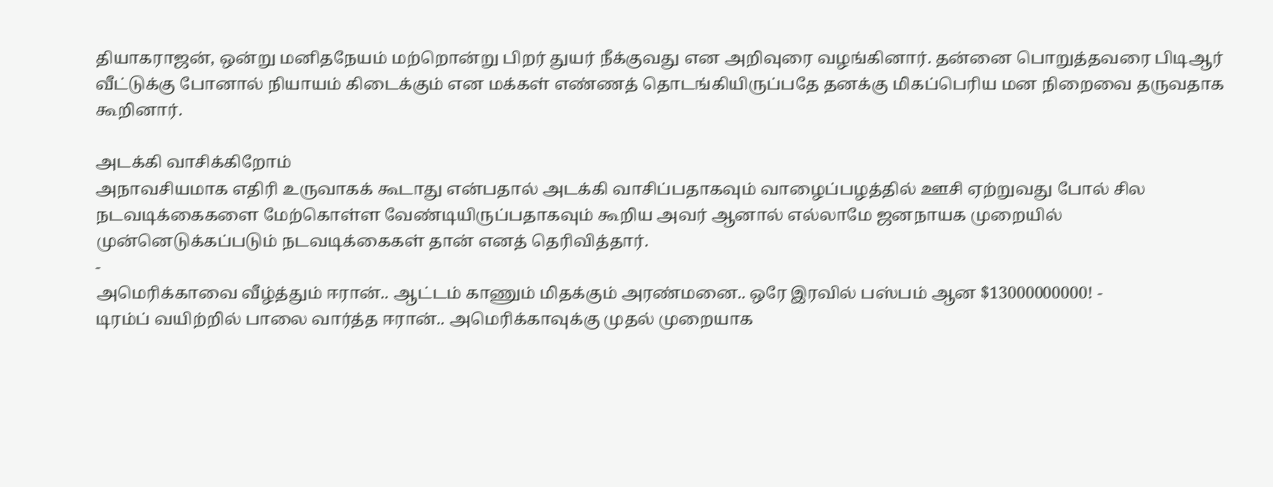தியாகராஜன், ஒன்று மனிதநேயம் மற்றொன்று பிறர் துயர் நீக்குவது என அறிவுரை வழங்கினார். தன்னை பொறுத்தவரை பிடிஆர் வீட்டுக்கு போனால் நியாயம் கிடைக்கும் என மக்கள் எண்ணத் தொடங்கியிருப்பதே தனக்கு மிகப்பெரிய மன நிறைவை தருவதாக கூறினார்.

அடக்கி வாசிக்கிறோம்
அநாவசியமாக எதிரி உருவாகக் கூடாது என்பதால் அடக்கி வாசிப்பதாகவும் வாழைப்பழத்தில் ஊசி ஏற்றுவது போல் சில நடவடிக்கைகளை மேற்கொள்ள வேண்டியிருப்பதாகவும் கூறிய அவர் ஆனால் எல்லாமே ஜனநாயக முறையில் முன்னெடுக்கப்படும் நடவடிக்கைகள் தான் எனத் தெரிவித்தார்.
-
அமெரிக்காவை வீழ்த்தும் ஈரான்.. ஆட்டம் காணும் மிதக்கும் அரண்மனை.. ஒரே இரவில் பஸ்பம் ஆன $13000000000! -
டிரம்ப் வயிற்றில் பாலை வார்த்த ஈரான்.. அமெரிக்காவுக்கு முதல் முறையாக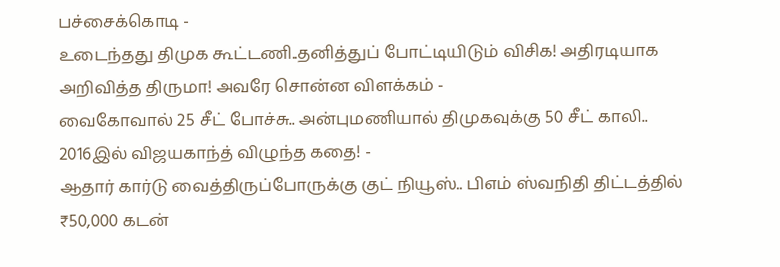பச்சைக்கொடி -
உடைந்தது திமுக கூட்டணி..தனித்துப் போட்டியிடும் விசிக! அதிரடியாக அறிவித்த திருமா! அவரே சொன்ன விளக்கம் -
வைகோவால் 25 சீட் போச்சு.. அன்புமணியால் திமுகவுக்கு 50 சீட் காலி.. 2016இல் விஜயகாந்த் விழுந்த கதை! -
ஆதார் கார்டு வைத்திருப்போருக்கு குட் நியூஸ்.. பிஎம் ஸ்வநிதி திட்டத்தில் ₹50,000 கடன்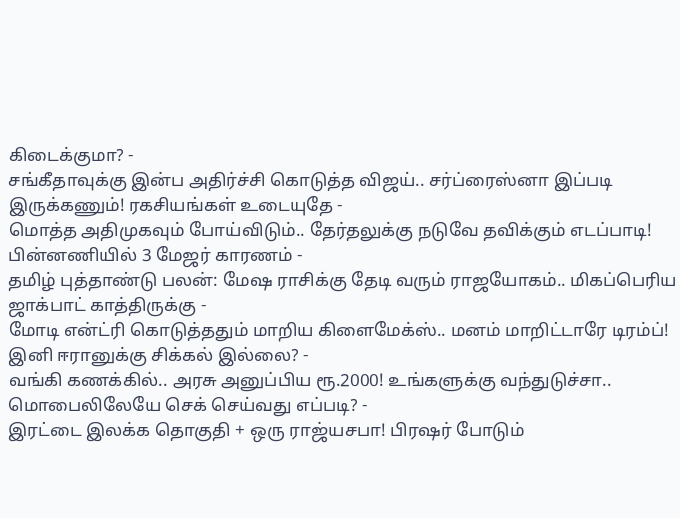கிடைக்குமா? -
சங்கீதாவுக்கு இன்ப அதிர்ச்சி கொடுத்த விஜய்.. சர்ப்ரைஸ்னா இப்படி இருக்கணும்! ரகசியங்கள் உடையுதே -
மொத்த அதிமுகவும் போய்விடும்.. தேர்தலுக்கு நடுவே தவிக்கும் எடப்பாடி! பின்னணியில் 3 மேஜர் காரணம் -
தமிழ் புத்தாண்டு பலன்: மேஷ ராசிக்கு தேடி வரும் ராஜயோகம்.. மிகப்பெரிய ஜாக்பாட் காத்திருக்கு -
மோடி என்ட்ரி கொடுத்ததும் மாறிய கிளைமேக்ஸ்.. மனம் மாறிட்டாரே டிரம்ப்! இனி ஈரானுக்கு சிக்கல் இல்லை? -
வங்கி கணக்கில்.. அரசு அனுப்பிய ரூ.2000! உங்களுக்கு வந்துடுச்சா.. மொபைலிலேயே செக் செய்வது எப்படி? -
இரட்டை இலக்க தொகுதி + ஒரு ராஜ்யசபா! பிரஷர் போடும்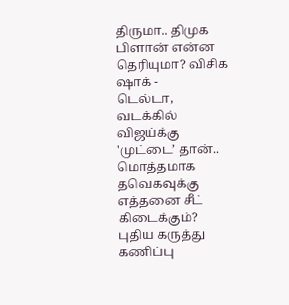திருமா.. திமுக பிளான் என்ன தெரியுமா? விசிக ஷாக் -
டெல்டா, வடக்கில் விஜய்க்கு 'முட்டை’ தான்.. மொத்தமாக தவெகவுக்கு எத்தனை சீட் கிடைக்கும்? புதிய கருத்து கணிப்பு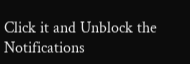Click it and Unblock the Notifications